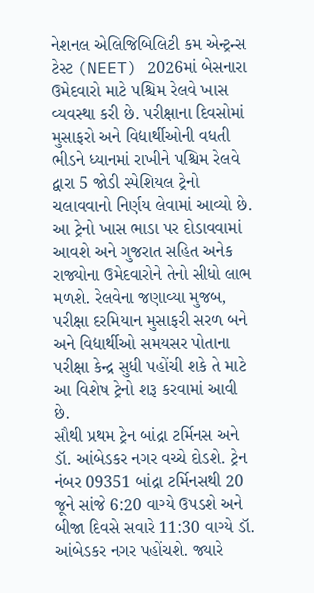નેશનલ એલિજિબિલિટી કમ એન્ટ્રન્સ ટેસ્ટ (NEET) 2026માં બેસનારા ઉમેદવારો માટે પશ્ચિમ રેલવે ખાસ વ્યવસ્થા કરી છે. પરીક્ષાના દિવસોમાં મુસાફરો અને વિદ્યાર્થીઓની વધતી ભીડને ધ્યાનમાં રાખીને પશ્ચિમ રેલવે દ્વારા 5 જોડી સ્પેશિયલ ટ્રેનો ચલાવવાનો નિર્ણય લેવામાં આવ્યો છે. આ ટ્રેનો ખાસ ભાડા પર દોડાવવામાં આવશે અને ગુજરાત સહિત અનેક રાજ્યોના ઉમેદવારોને તેનો સીધો લાભ મળશે. રેલવેના જણાવ્યા મુજબ, પરીક્ષા દરમિયાન મુસાફરી સરળ બને અને વિદ્યાર્થીઓ સમયસર પોતાના પરીક્ષા કેન્દ્ર સુધી પહોંચી શકે તે માટે આ વિશેષ ટ્રેનો શરૂ કરવામાં આવી છે.
સૌથી પ્રથમ ટ્રેન બાંદ્રા ટર્મિનસ અને ડૉ. આંબેડકર નગર વચ્ચે દોડશે. ટ્રેન નંબર 09351 બાંદ્રા ટર્મિનસથી 20 જૂને સાંજે 6:20 વાગ્યે ઉપડશે અને બીજા દિવસે સવારે 11:30 વાગ્યે ડૉ. આંબેડકર નગર પહોંચશે. જ્યારે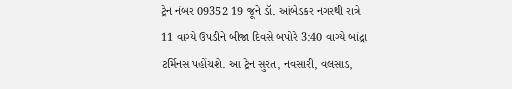ટ્રેન નંબર 09352 19 જૂને ડૉ. આંબેડકર નગરથી રાત્રે 11 વાગ્યે ઉપડીને બીજા દિવસે બપોરે 3:40 વાગ્યે બાંદ્રા ટર્મિનસ પહોંચશે. આ ટ્રેન સુરત, નવસારી, વલસાડ,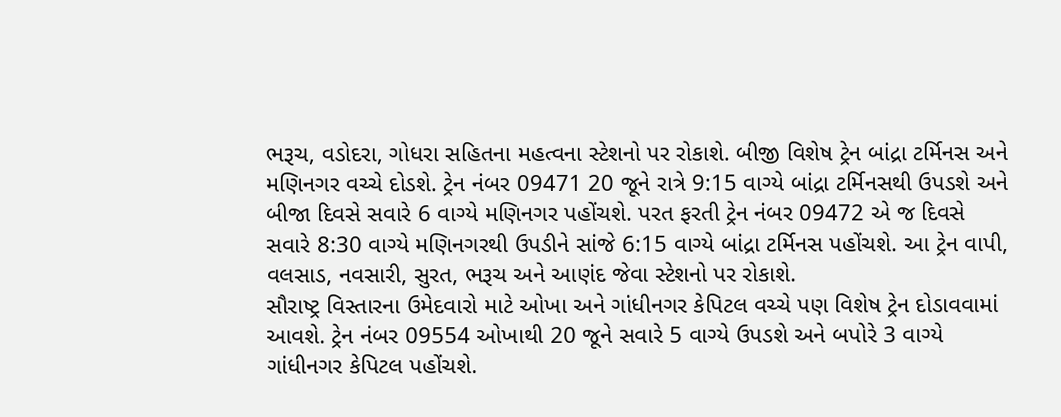ભરૂચ, વડોદરા, ગોધરા સહિતના મહત્વના સ્ટેશનો પર રોકાશે. બીજી વિશેષ ટ્રેન બાંદ્રા ટર્મિનસ અને મણિનગર વચ્ચે દોડશે. ટ્રેન નંબર 09471 20 જૂને રાત્રે 9:15 વાગ્યે બાંદ્રા ટર્મિનસથી ઉપડશે અને બીજા દિવસે સવારે 6 વાગ્યે મણિનગર પહોંચશે. પરત ફરતી ટ્રેન નંબર 09472 એ જ દિવસે સવારે 8:30 વાગ્યે મણિનગરથી ઉપડીને સાંજે 6:15 વાગ્યે બાંદ્રા ટર્મિનસ પહોંચશે. આ ટ્રેન વાપી, વલસાડ, નવસારી, સુરત, ભરૂચ અને આણંદ જેવા સ્ટેશનો પર રોકાશે.
સૌરાષ્ટ્ર વિસ્તારના ઉમેદવારો માટે ઓખા અને ગાંધીનગર કેપિટલ વચ્ચે પણ વિશેષ ટ્રેન દોડાવવામાં આવશે. ટ્રેન નંબર 09554 ઓખાથી 20 જૂને સવારે 5 વાગ્યે ઉપડશે અને બપોરે 3 વાગ્યે ગાંધીનગર કેપિટલ પહોંચશે.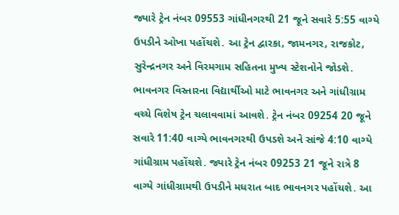જ્યારે ટ્રેન નંબર 09553 ગાંધીનગરથી 21 જૂને સવારે 5:55 વાગ્યે ઉપડીને ઓખા પહોંચશે. આ ટ્રેન દ્વારકા, જામનગર, રાજકોટ, સુરેન્દ્રનગર અને વિરમગામ સહિતના મુખ્ય સ્ટેશનોને જોડશે. ભાવનગર વિસ્તારના વિદ્યાર્થીઓ માટે ભાવનગર અને ગાંધીગ્રામ વચ્ચે વિશેષ ટ્રેન ચલાવવામાં આવશે. ટ્રેન નંબર 09254 20 જૂને સવારે 11:40 વાગ્યે ભાવનગરથી ઉપડશે અને સાંજે 4:10 વાગ્યે ગાંધીગ્રામ પહોંચશે. જ્યારે ટ્રેન નંબર 09253 21 જૂને રાત્રે 8 વાગ્યે ગાંધીગ્રામથી ઉપડીને મધરાત બાદ ભાવનગર પહોંચશે. આ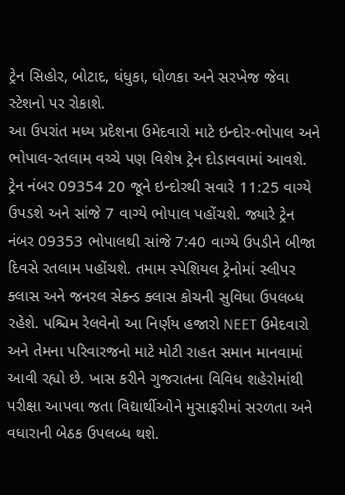ટ્રેન સિહોર, બોટાદ, ધંધુકા, ધોળકા અને સરખેજ જેવા સ્ટેશનો પર રોકાશે.
આ ઉપરાંત મધ્ય પ્રદેશના ઉમેદવારો માટે ઇન્દોર-ભોપાલ અને ભોપાલ-રતલામ વચ્ચે પણ વિશેષ ટ્રેન દોડાવવામાં આવશે. ટ્રેન નંબર 09354 20 જૂને ઇન્દોરથી સવારે 11:25 વાગ્યે ઉપડશે અને સાંજે 7 વાગ્યે ભોપાલ પહોંચશે. જ્યારે ટ્રેન નંબર 09353 ભોપાલથી સાંજે 7:40 વાગ્યે ઉપડીને બીજા દિવસે રતલામ પહોંચશે. તમામ સ્પેશિયલ ટ્રેનોમાં સ્લીપર ક્લાસ અને જનરલ સેકન્ડ ક્લાસ કોચની સુવિધા ઉપલબ્ધ રહેશે. પશ્ચિમ રેલવેનો આ નિર્ણય હજારો NEET ઉમેદવારો અને તેમના પરિવારજનો માટે મોટી રાહત સમાન માનવામાં આવી રહ્યો છે. ખાસ કરીને ગુજરાતના વિવિધ શહેરોમાંથી પરીક્ષા આપવા જતા વિદ્યાર્થીઓને મુસાફરીમાં સરળતા અને વધારાની બેઠક ઉપલબ્ધ થશે.